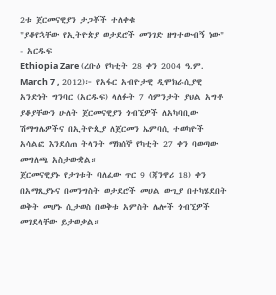2ቱ ጀርመናዊያን ታጋቾች ተለቀቁ
"ያቆየኋቸው የኢትዮጵያ ወታደሮች መንገድ ዘግተውብኝ ነው" - አርዱፍ
Ethiopia Zare (ረቡዕ የካቲት 28 ቀን 2004 ዓ.ም. March 7 , 2012)፦ የአፋር አብዮታዊ ዲሞክራሲያዊ አንድነት ግንባር (አርዱፍ) ላለፉት 7 ሳምንታት ያህል አግቶ ያቆያቸውን ሁለት ጀርመናዊያን ጎብኚዎች ለአካባቢው ሽማግሌዎችና በኢትዮጲያ ለጀርመን ኤምባሲ ተወካዮች አሳልፎ እንደሰጠ ትላንት ማክሰኞ የካቲት 27 ቀን ባወጣው መግለጫ አስታውቋል።
ጀርመናዊያኑ የታገቱት ባለፈው ጥር 9 (ጃንዋሪ 18) ቀን በአማጺያኑና በመንግስት ወታደሮች መሀል ውጊያ በተካሄደበት ወቅት መሆኑ ሲታወስ በወቅቱ አምስት ሌሎች ጎብኚዎች መገደላቸው ይታወቃል።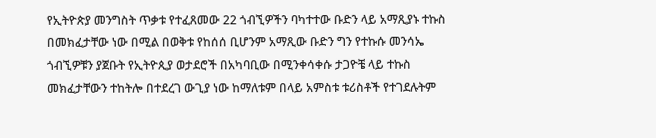የኢትዮጵያ መንግስት ጥቃቱ የተፈጸመው 22 ጎብኚዎችን ባካተተው ቡድን ላይ አማጺያኑ ተኩስ በመክፈታቸው ነው በሚል በወቅቱ የከሰሰ ቢሆንም አማጺው ቡድን ግን የተኩሱ መንሳኤ ጎብኚዎቹን ያጀቡት የኢትዮጲያ ወታደሮች በአካባቢው በሚንቀሳቀሱ ታጋዮቼ ላይ ተኩስ መክፈታቸውን ተከትሎ በተደረገ ውጊያ ነው ከማለቱም በላይ አምስቱ ቱሪስቶች የተገደሉትም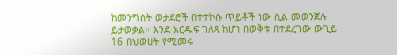ከመንግስት ወታደሮች በተተኮሱ ጥይቶች ነው ሲል መወንጀሉ ይታወቃል። እንደ አርዱፍ ገለጻ ከሆነ በወቅቱ በተደረገው ውጊይ 16 በህወሀት የሚመሩ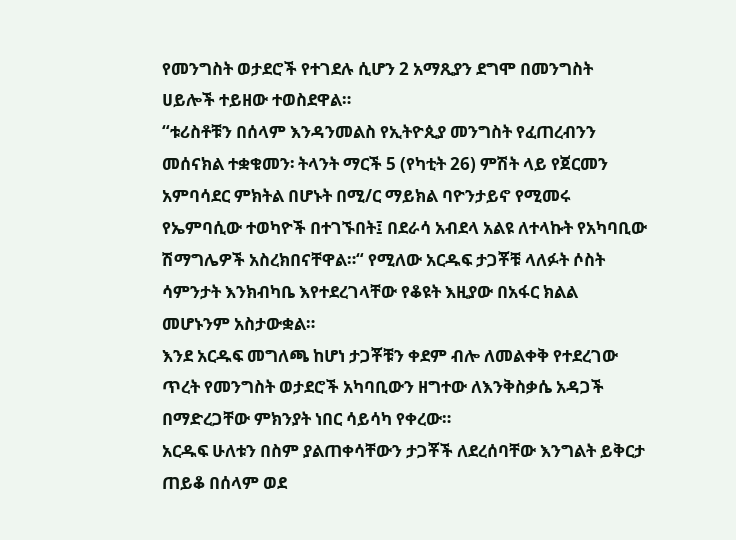የመንግስት ወታደሮች የተገደሉ ሲሆን 2 አማጺያን ደግሞ በመንግስት ሀይሎች ተይዘው ተወስደዋል።
“ቱሪስቶቹን በሰላም እንዳንመልስ የኢትዮጲያ መንግስት የፈጠረብንን መሰናክል ተቋቁመን፡ ትላንት ማርች 5 (የካቲት 26) ምሽት ላይ የጀርመን አምባሳደር ምክትል በሆኑት በሚ/ር ማይክል ባዮንታይኖ የሚመሩ የኤምባሲው ተወካዮች በተገኙበት፤ በደራሳ አብደላ አልዩ ለተላኩት የአካባቢው ሽማግሌዎች አስረክበናቸዋል።“ የሚለው አርዱፍ ታጋቾቹ ላለፉት ሶስት ሳምንታት እንክብካቤ እየተደረገላቸው የቆዩት እዚያው በአፋር ክልል መሆኑንም አስታውቋል።
እንደ አርዱፍ መግለጫ ከሆነ ታጋቾቹን ቀደም ብሎ ለመልቀቅ የተደረገው ጥረት የመንግስት ወታደሮች አካባቢውን ዘግተው ለእንቅስቃሴ አዳጋች በማድረጋቸው ምክንያት ነበር ሳይሳካ የቀረው።
አርዱፍ ሁለቱን በስም ያልጠቀሳቸውን ታጋቾች ለደረሰባቸው እንግልት ይቅርታ ጠይቆ በሰላም ወደ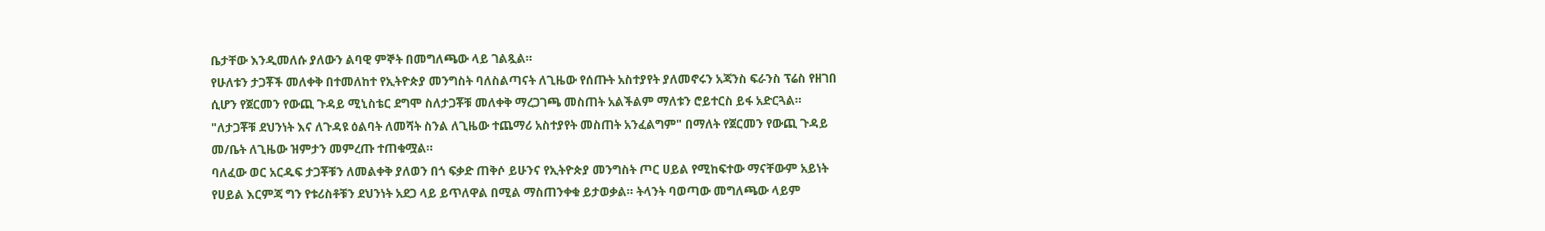ቤታቸው እንዲመለሱ ያለውን ልባዊ ምኞት በመግለጫው ላይ ገልጿል።
የሁለቱን ታጋቾች መለቀቅ በተመለከተ የኢትዮጵያ መንግስት ባለስልጣናት ለጊዜው የሰጡት አስተያየት ያለመኖሩን አጃንስ ፍራንስ ፕሬስ የዘገበ ሲሆን የጀርመን የውጪ ጉዳይ ሚኒስቴር ደግሞ ስለታጋቾቹ መለቀቅ ማረጋገጫ መስጠት አልችልም ማለቱን ሮይተርስ ይፋ አድርጓል።
"ለታጋቾቹ ደህንነት እና ለጉዳዩ ዕልባት ለመሻት ስንል ለጊዜው ተጨማሪ አስተያየት መስጠት አንፈልግም" በማለት የጀርመን የውጪ ጉዳይ መ/ቤት ለጊዜው ዝምታን መምረጡ ተጠቁሟል።
ባለፈው ወር አርዱፍ ታጋቾቹን ለመልቀቅ ያለወን በጎ ፍቃድ ጠቅሶ ይሁንና የኢትዮጵያ መንግስት ጦር ሀይል የሚከፍተው ማናቸውም አይነት የሀይል እርምጃ ግን የቱሪስቶቹን ደህንነት አደጋ ላይ ይጥለዋል በሚል ማስጠንቀቁ ይታወቃል። ትላንት ባወጣው መግለጫው ላይም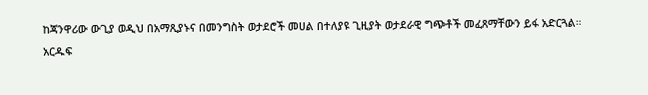ከጃንዋሪው ውጊያ ወዲህ በአማጺያኑና በመንግስት ወታደሮች መሀል በተለያዩ ጊዚያት ወታደራዊ ግጭቶች መፈጸማቸውን ይፋ አድርጓል።
አርዱፍ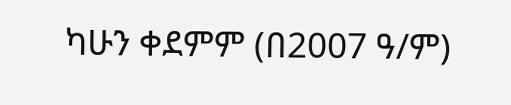ካሁን ቀደምም (በ2007 ዓ/ም)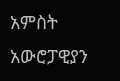አምስት አውሮፓዊያን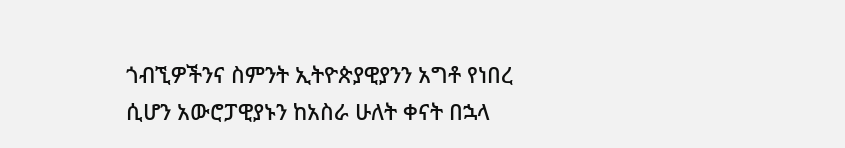ጎብኚዎችንና ስምንት ኢትዮጵያዊያንን አግቶ የነበረ ሲሆን አውሮፓዊያኑን ከአስራ ሁለት ቀናት በኋላ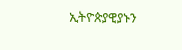ኢትዮጵያዊያኑን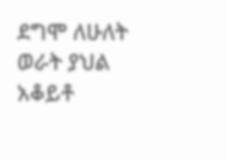ደግሞ ለሁለት ወራት ያህል አቆይቶ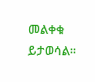መልቀቁ ይታወሳል።